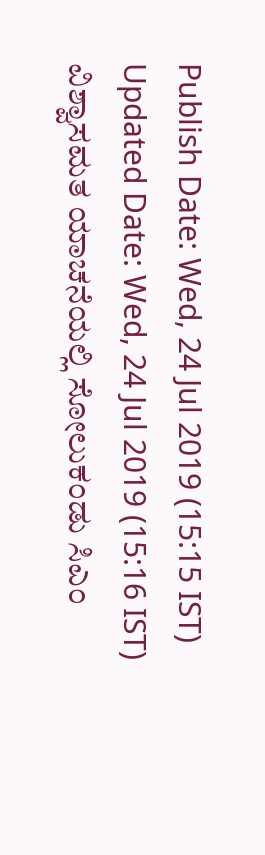Publish Date: Wed, 24 Jul 2019 (15:15 IST)
Updated Date: Wed, 24 Jul 2019 (15:16 IST)
ವಿಶ್ವಾಸಮತ ಯಾಚನೆಯಲ್ಲಿ ಸೋಲುಕಂಡು ಸಿಎಂ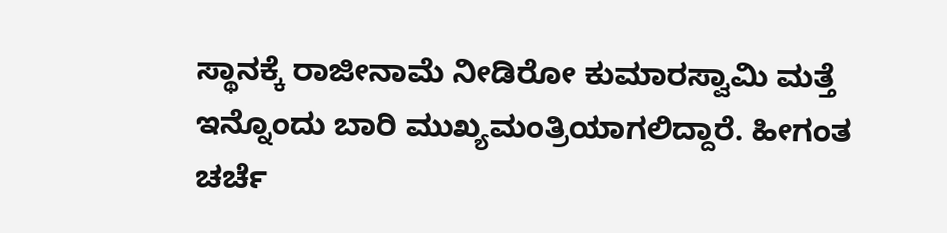ಸ್ಥಾನಕ್ಕೆ ರಾಜೀನಾಮೆ ನೀಡಿರೋ ಕುಮಾರಸ್ವಾಮಿ ಮತ್ತೆ ಇನ್ನೊಂದು ಬಾರಿ ಮುಖ್ಯಮಂತ್ರಿಯಾಗಲಿದ್ದಾರೆ. ಹೀಗಂತ ಚರ್ಚೆ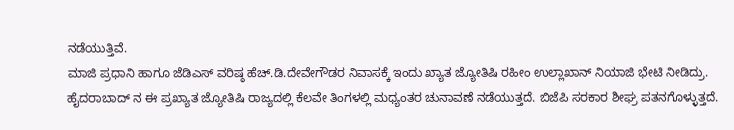ನಡೆಯುತ್ತಿವೆ.
ಮಾಜಿ ಪ್ರಧಾನಿ ಹಾಗೂ ಜೆಡಿಎಸ್ ವರಿಷ್ಠ ಹೆಚ್.ಡಿ.ದೇವೇಗೌಡರ ನಿವಾಸಕ್ಕೆ ಇಂದು ಖ್ಯಾತ ಜ್ಯೋತಿಷಿ ರಹೀಂ ಉಲ್ಲಾಖಾನ್ ನಿಯಾಜಿ ಭೇಟಿ ನೀಡಿದ್ರು.
ಹೈದರಾಬಾದ್ ನ ಈ ಪ್ರಖ್ಯಾತ ಜ್ಯೋತಿಷಿ ರಾಜ್ಯದಲ್ಲಿ ಕೆಲವೇ ತಿಂಗಳಲ್ಲಿ ಮಧ್ಯಂತರ ಚುನಾವಣೆ ನಡೆಯುತ್ತದೆ. ಬಿಜೆಪಿ ಸರಕಾರ ಶೀಘ್ರ ಪತನಗೊಳ್ಳುತ್ತದೆ.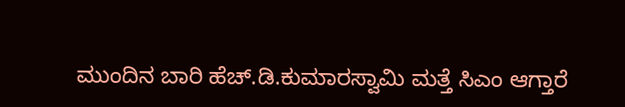ಮುಂದಿನ ಬಾರಿ ಹೆಚ್.ಡಿ.ಕುಮಾರಸ್ವಾಮಿ ಮತ್ತೆ ಸಿಎಂ ಆಗ್ತಾರೆ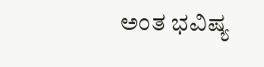ಅಂತ ಭವಿಷ್ಯ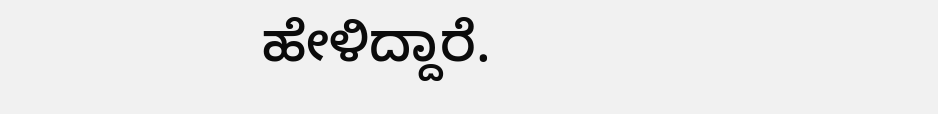ಹೇಳಿದ್ದಾರೆ.